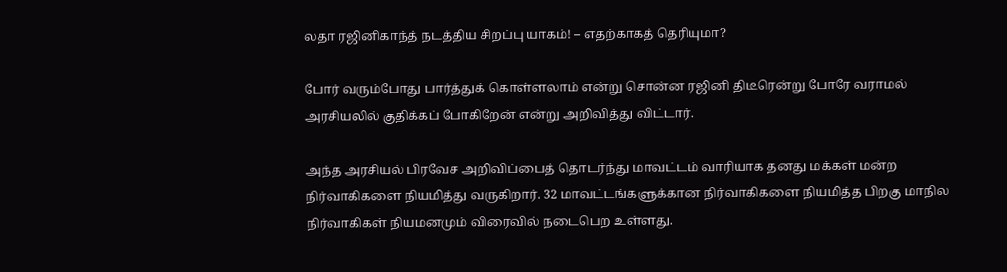லதா ரஜினிகாந்த் நடத்திய சிறப்பு யாகம்! – எதற்காகத் தெரியுமா?

போர் வரும்போது பார்த்துக் கொள்ளலாம் என்று சொன்ன ரஜினி திடீரென்று போரே வராமல் அரசியலில் குதிக்கப் போகிறேன் என்று அறிவித்து விட்டார்.

அந்த அரசியல் பிரவேச அறிவிப்பைத் தொடர்ந்து மாவட்டம் வாரியாக தனது மக்கள் மன்ற நிர்வாகிகளை நியமித்து வருகிறார். 32 மாவட்டங்களுக்கான நிர்வாகிகளை நியமித்த பிறகு மாநில நிர்வாகிகள் நியமனமும் விரைவில் நடைபெற உள்ளது.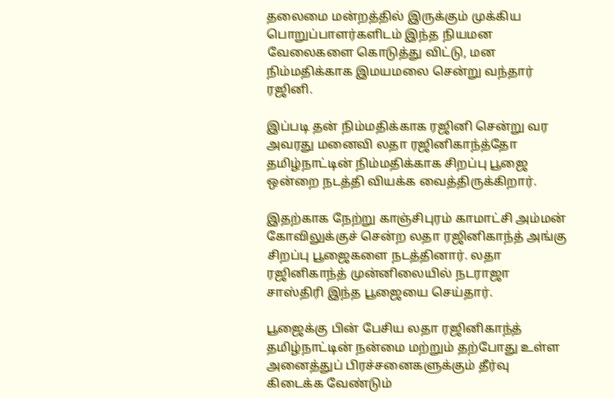தலைமை மன்றத்தில் இருக்கும் முக்கிய பொறுப்பாளர்களிடம் இந்த நியமன வேலைகளை கொடுத்து விட்டு, மன நிம்மதிக்காக இமயமலை சென்று வந்தார் ரஜினி.

இப்படி தன் நிம்மதிக்காக ரஜினி சென்று வர அவரது மனைவி லதா ரஜினிகாந்த்தோ தமிழ்நாட்டின் நிம்மதிக்காக சிறப்பு பூஜை ஒன்றை நடத்தி வியக்க வைத்திருக்கிறார்.

இதற்காக நேற்று காஞ்சிபுரம் காமாட்சி அம்மன் கோவிலுக்குச் சென்ற லதா ரஜினிகாந்த் அங்கு சிறப்பு பூஜைகளை நடத்தினார். லதா ரஜினிகாந்த் முன்னிலையில் நடராஜா சாஸ்திரி இந்த பூஜையை செய்தார்.

பூஜைக்கு பின் பேசிய லதா ரஜினிகாந்த் தமிழ்நாட்டின் நன்மை மற்றும் தற்போது உள்ள அனைத்துப் பிரச்சனைகளுக்கும் தீர்வு கிடைக்க வேண்டும்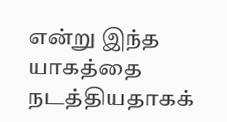என்று இந்த யாகத்தை நடத்தியதாகக்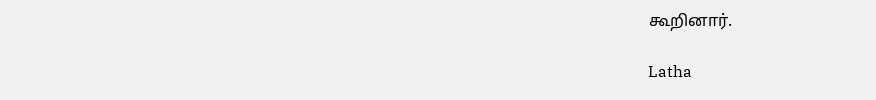கூறினார்.

Latha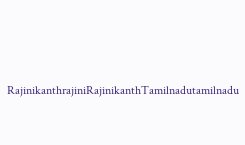RajinikanthrajiniRajinikanthTamilnadutamilnadu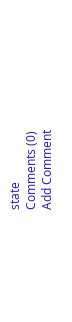state
Comments (0)
Add Comment